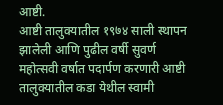आष्टी.
आष्टी तालुक्यातील १९७४ साली स्थापन झालेली आणि पुढील वर्षी सुवर्ण महोत्सवी वर्षात पदार्पण करणारी आष्टी तालुक्यातील कडा येथील स्वामी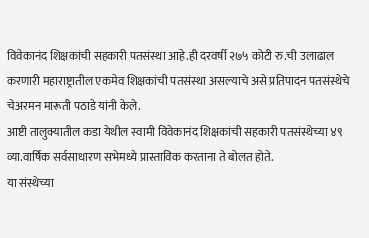विवेकानंद शिक्षकांची सहकारी पतसंस्था आहे.ही दरवर्षी २७५ कोटी रु.ची उलाढाल करणारी महाराष्ट्रातील एकमेव शिक्षकांची पतसंस्था असल्याचे असे प्रतिपादन पतसंस्थेचे चेअरमन मारूती पठाडे यांनी केले.
आष्टी तालुक्यातील कडा येथील स्वामी विवेकानंद शिक्षकांची सहकारी पतसंस्थेच्या ४९ व्या.वार्षिक सर्वसाधारण सभेमध्ये प्रास्ताविक करताना ते बोलत होते.
या संस्थेच्या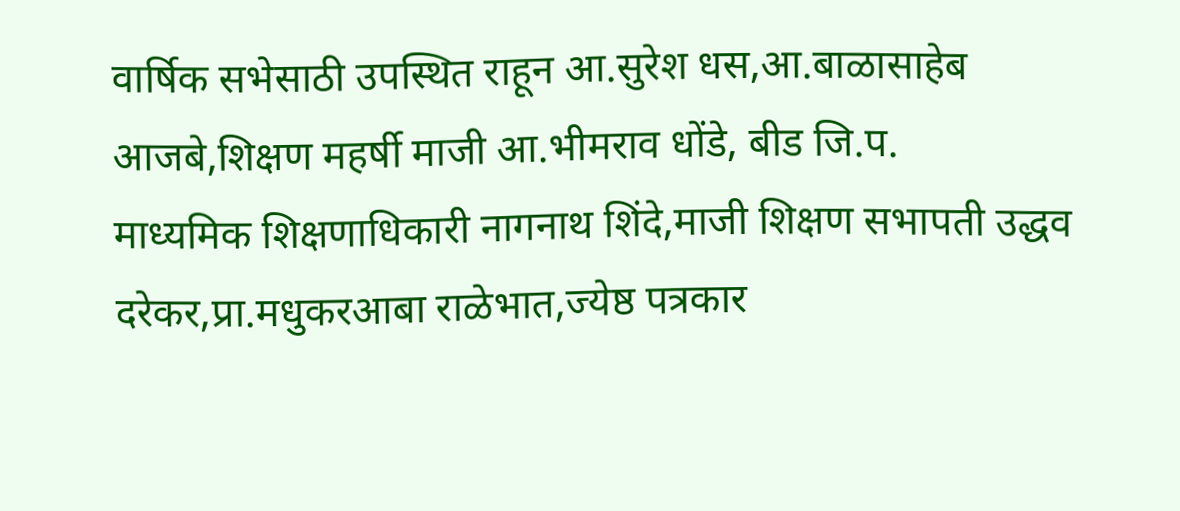वार्षिक सभेसाठी उपस्थित राहून आ.सुरेश धस,आ.बाळासाहेब आजबे,शिक्षण महर्षी माजी आ.भीमराव धोंडे, बीड जि.प.
माध्यमिक शिक्षणाधिकारी नागनाथ शिंदे,माजी शिक्षण सभापती उद्धव दरेकर,प्रा.मधुकरआबा राळेभात,ज्येष्ठ पत्रकार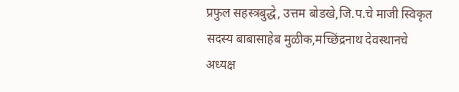प्रफुल सहस्त्रबुद्धे, उत्तम बोडखे,जि.प.चे माजी स्विकृत सदस्य बाबासाहेब मुळीक,मच्छिंद्रनाथ देवस्थानचे अध्यक्ष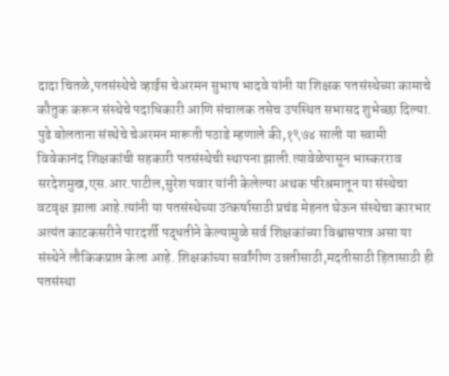दादा चितळे,पतसंस्थेचे व्हाईस चेअरमन सुभाष भादवे यांनी या शिक्षक पतसंस्थेच्या कामाचे कौतुक करून संस्थेचे पदाधिकारी आणि संचालक तसेच उपस्थित सभासद शुभेच्छा दिल्या.
पुढे बोलताना संस्थेचे चेअरमन मारूती पठाडे म्हणाले की,१९७४ साली या स्वामी विवेकानंद शिक्षकांची सहकारी पतसंस्थेची स्थापना झाली.त्यावेळेपासून भास्करराव सरदेशमुख,एस.आर.पाटील,सुरेश पवार यांनी केलेल्या अथक परिश्रमातून या संस्थेचा वटवृक्ष झाला आहे.त्यांनी या पतसंस्थेच्या उत्कर्षासाठी प्रचंड मेहनत घेऊन संस्थेचा कारभार अत्यंत काटकसरीने पारदर्शी पद्धतीने केल्यामुळे सर्व शिक्षकांच्या विश्वासपात्र असा या संस्थेने लौकिकप्राप्त केला आहे. शिक्षकांच्या सर्वांगीण उन्नतीसाठी,मदतीसाठी हितासाठी ही पतसंस्था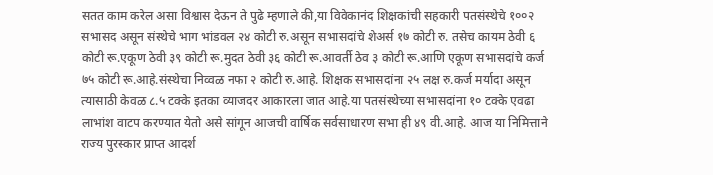सतत काम करेल असा विश्वास देऊन ते पुढे म्हणाले की,या विवेकानंद शिक्षकांची सहकारी पतसंस्थेचे १००२ सभासद असून संस्थेचे भाग भांडवल २४ कोटी रु.असून सभासदांचे शेअर्स १७ कोटी रु. तसेच कायम ठेवी ६ कोटी रू.एकूण ठेवी ३९ कोटी रू.मुदत ठेवी ३६ कोटी रू.आवर्ती ठेव ३ कोटी रू.आणि एकूण सभासदांचे कर्ज ७५ कोटी रू.आहे.संस्थेचा निव्वळ नफा २ कोटी रु.आहे. शिक्षक सभासदांना २५ लक्ष रु.कर्ज मर्यादा असून त्यासाठी केवळ ८.५ टक्के इतका व्याजदर आकारला जात आहे.या पतसंस्थेच्या सभासदांना १० टक्के एवढा लाभांश वाटप करण्यात येतो असे सांगून आजची वार्षिक सर्वसाधारण सभा ही ४९ वी.आहे. आज या निमित्ताने राज्य पुरस्कार प्राप्त आदर्श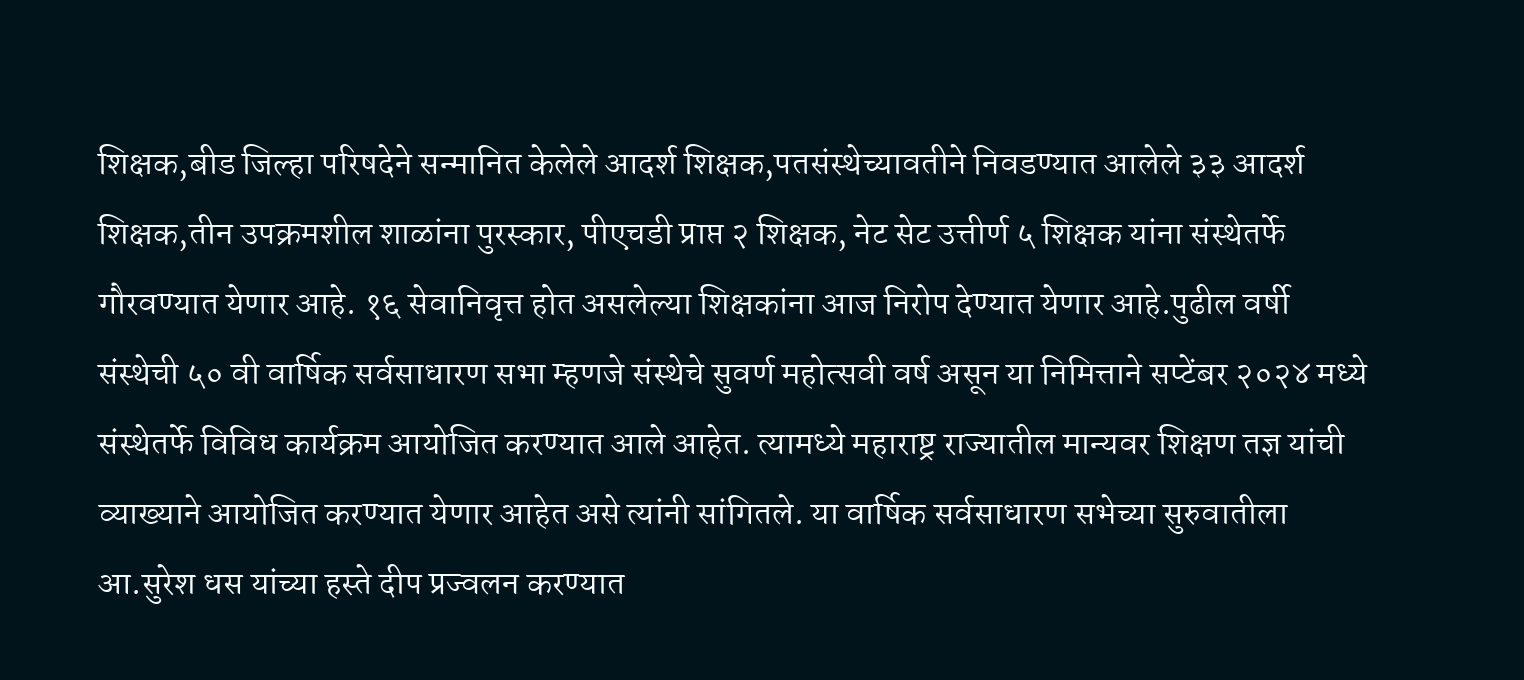शिक्षक,बीड जिल्हा परिषदेने सन्मानित केलेले आदर्श शिक्षक,पतसंस्थेच्यावतीने निवडण्यात आलेले ३३ आदर्श शिक्षक,तीन उपक्रमशील शाळांना पुरस्कार, पीएचडी प्राप्त २ शिक्षक, नेट सेट उत्तीर्ण ५ शिक्षक यांना संस्थेतर्फे गौरवण्यात येणार आहे. १६ सेवानिवृत्त होत असलेल्या शिक्षकांना आज निरोप देण्यात येणार आहे.पुढील वर्षी
संस्थेची ५० वी वार्षिक सर्वसाधारण सभा म्हणजे संस्थेचे सुवर्ण महोत्सवी वर्ष असून या निमित्ताने सप्टेंबर २०२४ मध्ये संस्थेतर्फे विविध कार्यक्रम आयोजित करण्यात आले आहेत. त्यामध्ये महाराष्ट्र राज्यातील मान्यवर शिक्षण तज्ञ यांची व्याख्याने आयोजित करण्यात येणार आहेत असे त्यांनी सांगितले. या वार्षिक सर्वसाधारण सभेच्या सुरुवातीला आ.सुरेश धस यांच्या हस्ते दीप प्रज्वलन करण्यात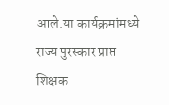आले.या कार्यक्रमांमध्ये राज्य पुरस्कार प्राप्त शिक्षक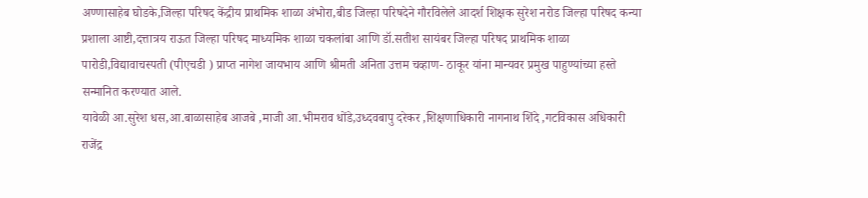अण्णासाहेब घोडके,जिल्हा परिषद केंद्रीय प्राथमिक शाळा अंभोरा,बीड जिल्हा परिषदेने गौरविलेले आदर्श शिक्षक सुरेश नरोड जिल्हा परिषद कन्या प्रशाला आष्टी,दत्तात्रय राऊत जिल्हा परिषद माध्यमिक शाळा चकलांबा आणि डॉ.सतीश सायंबर जिल्हा परिषद प्राथमिक शाळा पारोडी,विद्यावाचस्पती (पीएचडी ) प्राप्त नागेश जायभाय आणि श्रीमती अनिता उत्तम चव्हाण- ठाकूर यांना मान्यवर प्रमुख पाहुण्यांच्या हस्ते सन्मानित करण्यात आले.
यावेळी आ.सुरेश धस,आ.बाळासाहेब आजबे ,माजी आ.भीमराव धोंडे,उध्दवबापु दरेकर ,शिक्षणाधिकारी नागनाथ शिंदे ,गटविकास अधिकारी राजेंद्र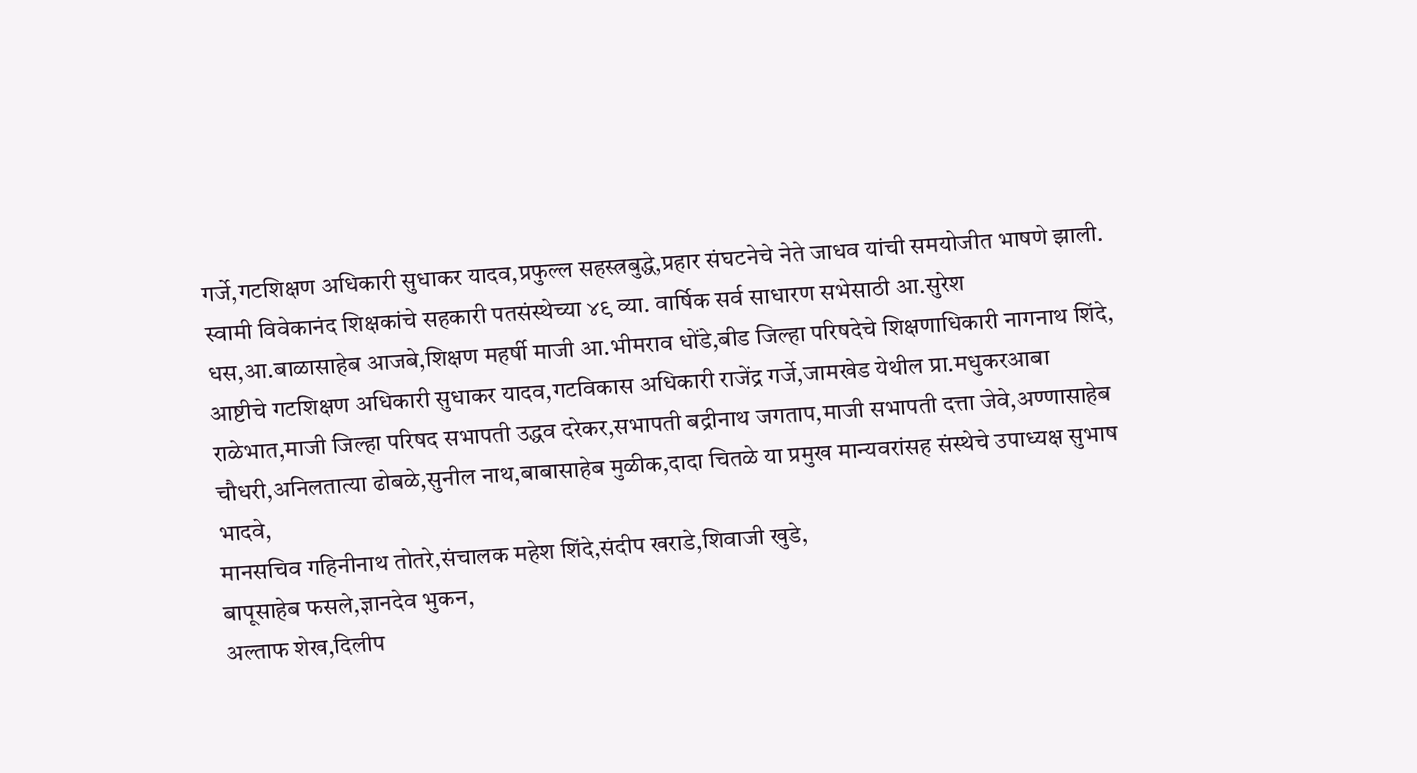गर्जे,गटशिक्षण अधिकारी सुधाकर यादव,प्रफुल्ल सहस्त्रबुद्धे,प्रहार संघटनेचे नेते जाधव यांची समयोजीत भाषणे झाली.
स्वामी विवेकानंद शिक्षकांचे सहकारी पतसंस्थेच्या ४९ व्या. वार्षिक सर्व साधारण सभेसाठी आ.सुरेश धस,आ.बाळासाहेब आजबे,शिक्षण महर्षी माजी आ.भीमराव धोंडे,बीड जिल्हा परिषदेचे शिक्षणाधिकारी नागनाथ शिंदे,
आष्टीचे गटशिक्षण अधिकारी सुधाकर यादव,गटविकास अधिकारी राजेंद्र गर्जे,जामखेड येथील प्रा.मधुकरआबा राळेभात,माजी जिल्हा परिषद सभापती उद्धव दरेकर,सभापती बद्रीनाथ जगताप,माजी सभापती दत्ता जेवे,अण्णासाहेब चौधरी,अनिलतात्या ढोबळे,सुनील नाथ,बाबासाहेब मुळीक,दादा चितळे या प्रमुख मान्यवरांसह संस्थेचे उपाध्यक्ष सुभाष भादवे,
मानसचिव गहिनीनाथ तोतरे,संचालक महेश शिंदे,संदीप खराडे,शिवाजी खुडे,
बापूसाहेब फसले,ज्ञानदेव भुकन,
अल्ताफ शेख,दिलीप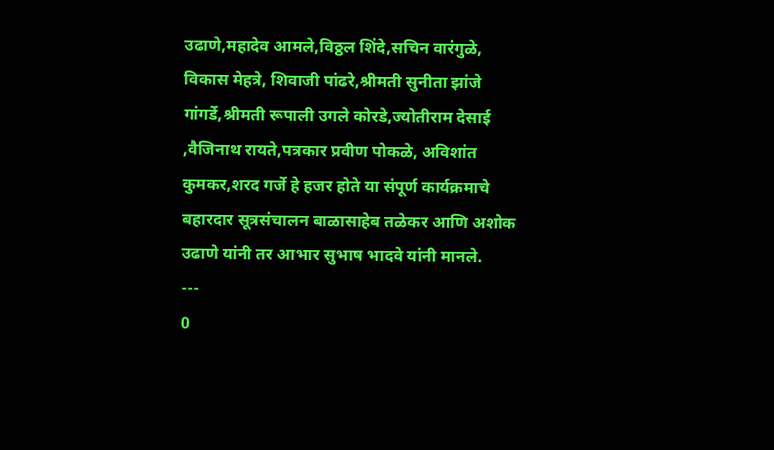उढाणे,महादेव आमले,विठ्ठल शिंदे,सचिन वारंगुळे,
विकास मेहत्रे, शिवाजी पांढरे,श्रीमती सुनीता झांजे गांगर्डे,श्रीमती रूपाली उगले कोरडे,ज्योतीराम देसाई ,वैजिनाथ रायते,पत्रकार प्रवीण पोकळे, अविशांत कुमकर,शरद गर्जे हे हजर होते या संपूर्ण कार्यक्रमाचे बहारदार सूत्रसंचालन बाळासाहेब तळेकर आणि अशोक उढाणे यांनी तर आभार सुभाष भादवे यांनी मानले.
---
0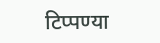टिप्पण्या